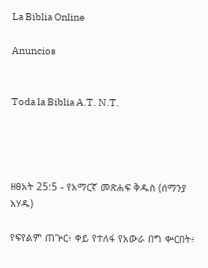La Biblia Online

Anuncios


Toda la Biblia A.T. N.T.




ዘፀአት 25:5 - የአማርኛ መጽሐፍ ቅዱስ (ሰማንያ አሃዱ)

የፍየልም ጠጕር፥ ቀይ የተለፋ የአውራ በግ ቍርበት፥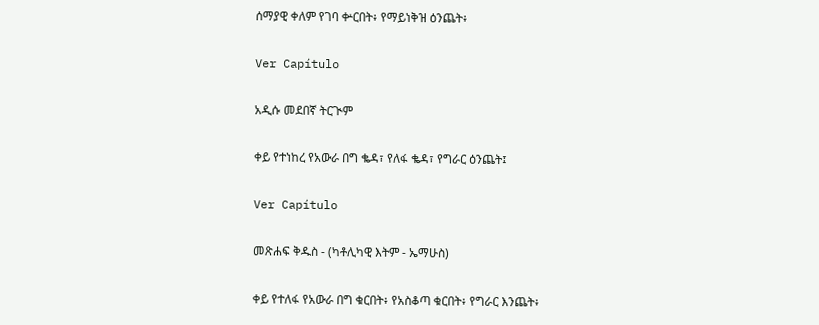ሰማያዊ ቀለም የገባ ቍርበት፥ የማይነቅዝ ዕንጨት፥

Ver Capítulo

አዲሱ መደበኛ ትርጒም

ቀይ የተነከረ የአውራ በግ ቈዳ፣ የለፋ ቈዳ፣ የግራር ዕንጨት፤

Ver Capítulo

መጽሐፍ ቅዱስ - (ካቶሊካዊ እትም - ኤማሁስ)

ቀይ የተለፋ የአውራ በግ ቁርበት፥ የአስቆጣ ቁርበት፥ የግራር እንጨት፥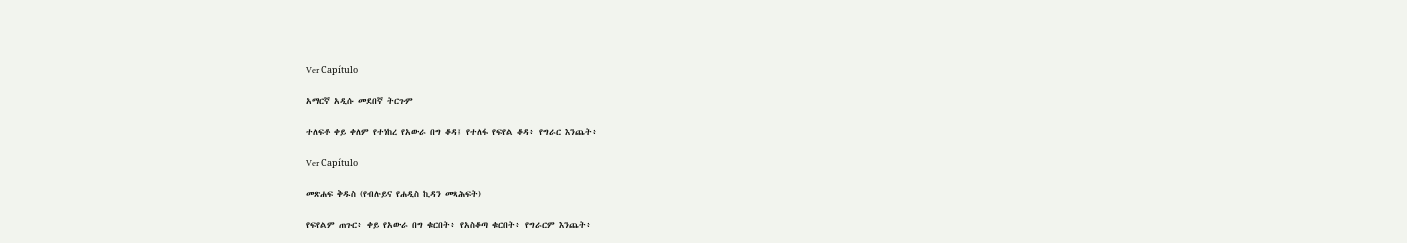Ver Capítulo

አማርኛ አዲሱ መደበኛ ትርጉም

ተለፍቶ ቀይ ቀለም የተነከረ የአውራ በግ ቆዳ፤ የተለፋ የፍየል ቆዳ፥ የግራር እንጨት፥

Ver Capítulo

መጽሐፍ ቅዱስ (የብሉይና የሐዲስ ኪዳን መጻሕፍት)

የፍየልም ጠጉር፥ ቀይ የአውራ በግ ቁርበት፥ የአስቆጣ ቁርበት፥ የግራርም እንጨት፥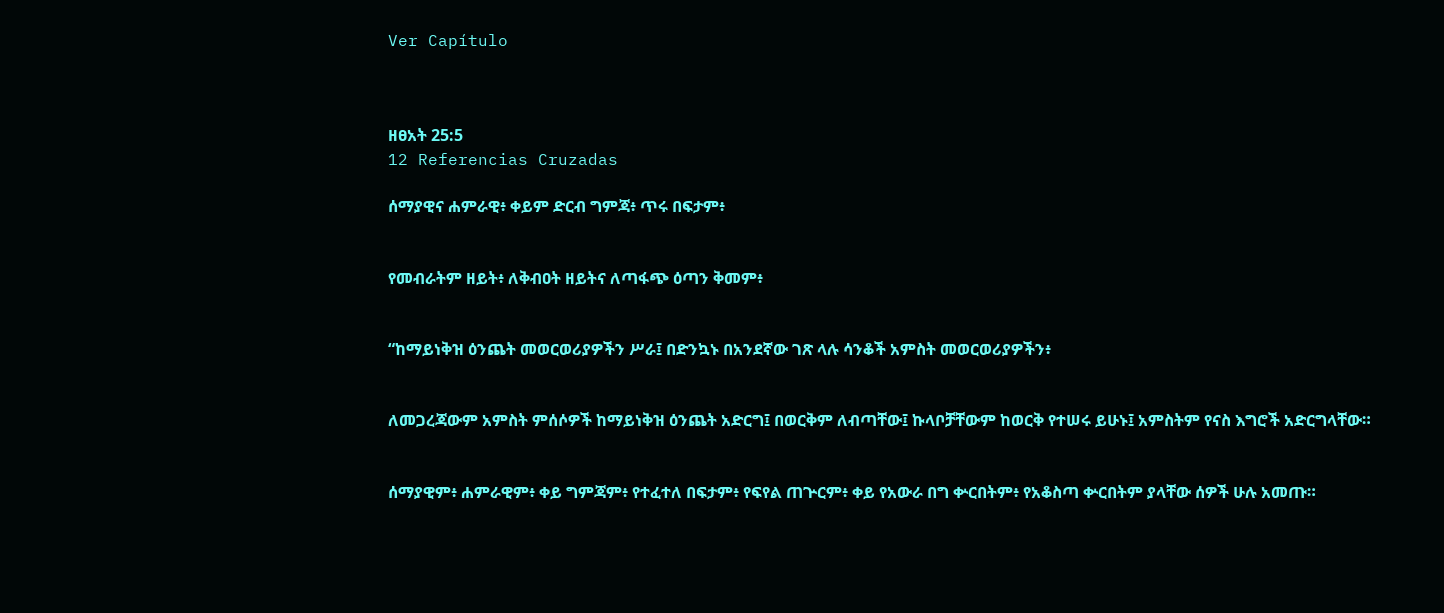Ver Capítulo



ዘፀአት 25:5
12 Referencias Cruzadas

ሰማያዊና ሐምራዊ፥ ቀይም ድርብ ግምጃ፥ ጥሩ በፍታም፥


የመብራትም ዘይት፥ ለቅብዐት ዘይትና ለጣፋጭ ዕጣን ቅመም፥


“ከማይነቅዝ ዕንጨት መወርወሪያዎችን ሥራ፤ በድንኳኑ በአንደኛው ገጽ ላሉ ሳንቆች አምስት መወርወሪያዎችን፥


ለመጋረጃውም አምስት ምሰሶዎች ከማይነቅዝ ዕንጨት አድርግ፤ በወርቅም ለብጣቸው፤ ኩላቦቻቸውም ከወርቅ የተሠሩ ይሁኑ፤ አምስትም የናስ እግሮች አድርግላቸው።


ሰማያዊም፥ ሐምራዊም፥ ቀይ ግምጃም፥ የተፈተለ በፍታም፥ የፍየል ጠጕርም፥ ቀይ የአውራ በግ ቍርበትም፥ የአቆስጣ ቍርበትም ያላቸው ሰዎች ሁሉ አመጡ።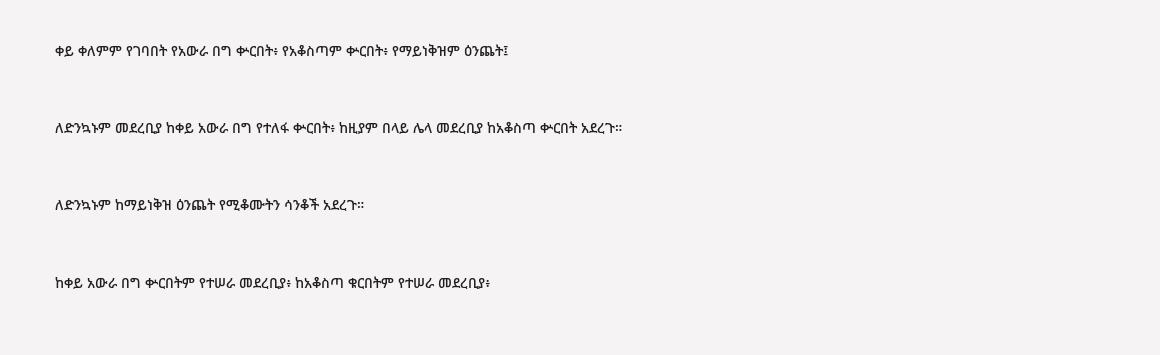ቀይ ቀለምም የገባበት የአውራ በግ ቍርበት፥ የአቆስጣም ቍርበት፥ የማይነቅዝም ዕንጨት፤


ለድንኳኑም መደረቢያ ከቀይ አውራ በግ የተለፋ ቍርበት፥ ከዚያም በላይ ሌላ መደረቢያ ከአቆስጣ ቍርበት አደረጉ።


ለድንኳኑም ከማይነቅዝ ዕንጨት የሚቆሙትን ሳንቆች አደረጉ።


ከቀይ አውራ በግ ቍርበትም የተሠራ መደረቢያ፥ ከአቆስጣ ቁርበትም የተሠራ መደረቢያ፥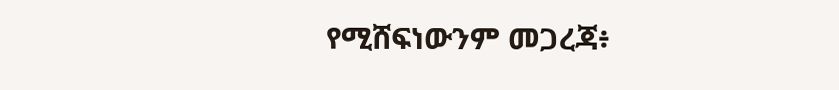የሚሸፍነውንም መጋረጃ፥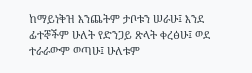ከማይነቅዝ እንጨትም ታቦቱን ሠራሁ፤ እንደ ፊተኞችም ሁለት የድንጋይ ጽላት ቀረፅሁ፤ ወደ ተራራውም ወጣሁ፤ ሁለቱም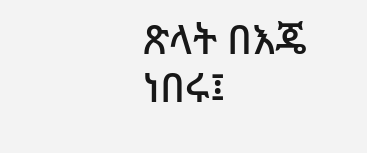ጽላት በእጄ ነበሩ፤